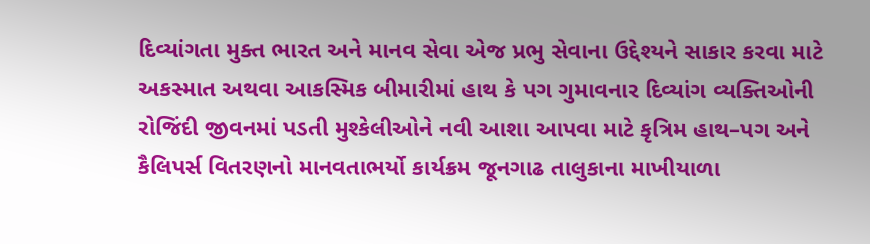દિવ્યાંગતા મુક્ત ભારત અને માનવ સેવા એજ પ્રભુ સેવાના ઉદ્દેશ્યને સાકાર કરવા માટે અકસ્માત અથવા આકસ્મિક બીમારીમાં હાથ કે પગ ગુમાવનાર દિવ્યાંગ વ્યક્તિઓની રોજિંદી જીવનમાં પડતી મુશ્કેલીઓને નવી આશા આપવા માટે કૃત્રિમ હાથ–પગ અને કૈલિપર્સ વિતરણનો માનવતાભર્યો કાર્યક્રમ જૂનગાઢ તાલુકાના માખીયાળા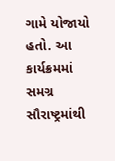ગામે યોજાયો હતો. આ કાર્યક્રમમાં સમગ્ર સૌરાષ્ટ્રમાંથી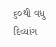૬૦થી વધુ દિવ્યાંગ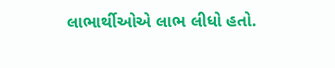લાભાર્થીઓએ લાભ લીધો હતો.